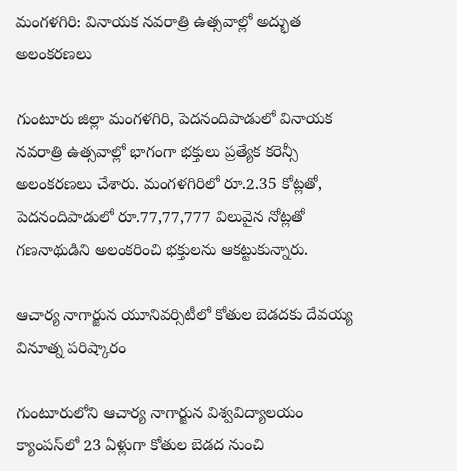మంగళగిరి: వినాయక నవరాత్రి ఉత్సవాల్లో అద్భుత అలంకరణలు

గుంటూరు జిల్లా మంగళగిరి, పెదనందిపాడులో వినాయక నవరాత్రి ఉత్సవాల్లో భాగంగా భక్తులు ప్రత్యేక కరెన్సీ అలంకరణలు చేశారు. మంగళగిరిలో రూ.2.35 కోట్లతో, పెదనందిపాడులో రూ.77,77,777 విలువైన నోట్లతో గణనాథుడిని అలంకరించి భక్తులను ఆకట్టుకున్నారు.

ఆచార్య నాగార్జున యూనివర్సిటీలో కోతుల బెడదకు దేవయ్య వినూత్న పరిష్కారం

గుంటూరులోని ఆచార్య నాగార్జున విశ్వవిద్యాలయం క్యాంపస్‌లో 23 ఏళ్లుగా కోతుల బెడద నుంచి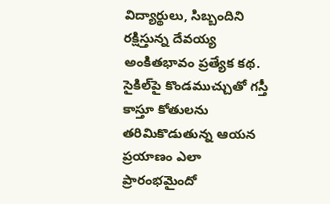విద్యార్థులు, సిబ్బందిని రక్షిస్తున్న దేవయ్య అంకితభావం ప్రత్యేక కథ. సైకిల్‌పై కొండముచ్చుతో గస్తీ కాస్తూ కోతులను తరిమికొడుతున్న ఆయన ప్రయాణం ఎలా ప్రారంభమైందో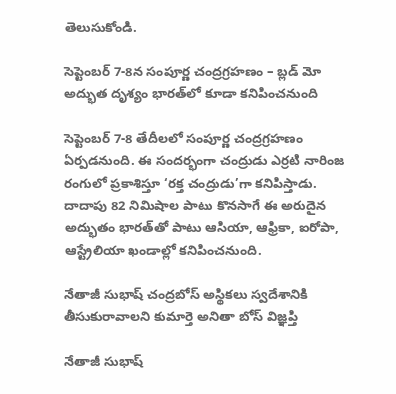తెలుసుకోండి.

సెప్టెంబర్ 7-8న సంపూర్ణ చంద్రగ్రహణం – బ్లడ్ మో అద్భుత దృశ్యం భారత్‌లో కూడా కనిపించనుంది

సెప్టెంబర్ 7-8 తేదీలలో సంపూర్ణ చంద్రగ్రహణం ఏర్పడనుంది. ఈ సందర్భంగా చంద్రుడు ఎర్రటి నారింజ రంగులో ప్రకాశిస్తూ ‘రక్త చంద్రుడు’గా కనిపిస్తాడు. దాదాపు 82 నిమిషాల పాటు కొనసాగే ఈ అరుదైన అద్భుతం భారత్‌తో పాటు ఆసియా, ఆఫ్రికా, ఐరోపా, ఆస్ట్రేలియా ఖండాల్లో కనిపించనుంది.

నేతాజీ సుభాష్ చంద్రబోస్ అస్థికలు స్వదేశానికి తీసుకురావాలని కుమార్తె అనితా బోస్ విజ్ఞప్తి

నేతాజీ సుభాష్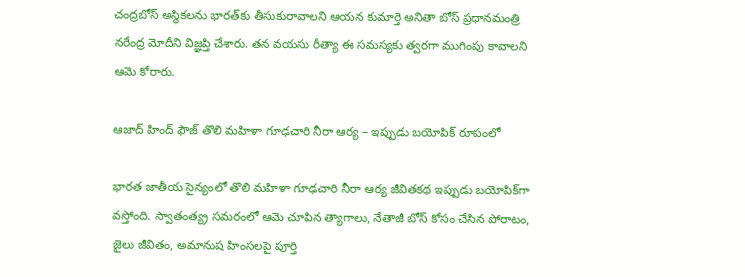చంద్రబోస్ అస్థికలను భారత్‌కు తీసుకురావాలని ఆయన కుమార్తె అనితా బోస్ ప్రధానమంత్రి నరేంద్ర మోదీని విజ్ఞప్తి చేశారు. తన వయసు రీత్యా ఈ సమస్యకు త్వరగా ముగింపు కావాలని ఆమె కోరారు.

ఆజాద్ హింద్ ఫౌజ్ తొలి మహిళా గూఢచారి నీరా ఆర్య – ఇప్పుడు బయోపిక్ రూపంలో

భారత జాతీయ సైన్యంలో తొలి మహిళా గూఢచారి నీరా ఆర్య జీవితకథ ఇప్పుడు బయోపిక్‌గా వస్తోంది. స్వాతంత్య్ర సమరంలో ఆమె చూపిన త్యాగాలు, నేతాజీ బోస్ కోసం చేసిన పోరాటం, జైలు జీవితం, అమానుష హింసలపై పూర్తి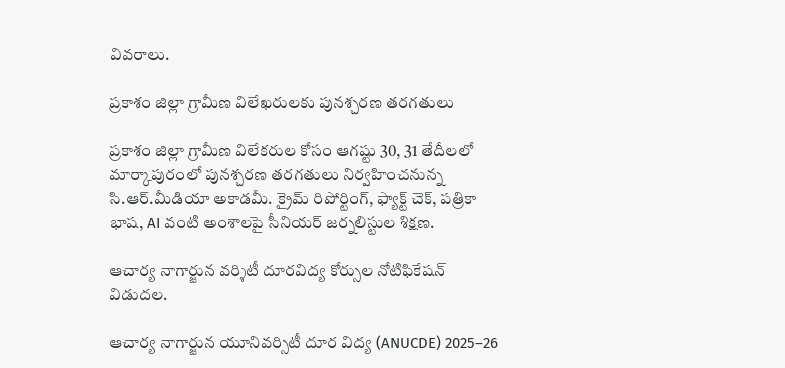వివరాలు.

ప్రకాశం జిల్లా గ్రామీణ విలేఖరులకు పునశ్చరణ తరగతులు

ప్రకాశం జిల్లా గ్రామీణ విలేకరుల కోసం ఆగష్టు 30, 31 తేదీలలో మార్కాపురంలో పునశ్చరణ తరగతులు నిర్వహించనున్న సి.ఆర్.మీడియా అకాడమీ. క్రైమ్ రిపోర్టింగ్, ఫ్యాక్ట్ చెక్, పత్రికా భాష, AI వంటి అంశాలపై సీనియర్ జర్నలిస్టుల శిక్షణ.

ఆచార్య నాగార్జున వర్శిటీ దూరవిద్య కోర్సుల నోటిఫికేషన్‌ విడుదల.

ఆచార్య నాగార్జున యూనివర్సిటీ దూర విద్య (ANUCDE) 2025–26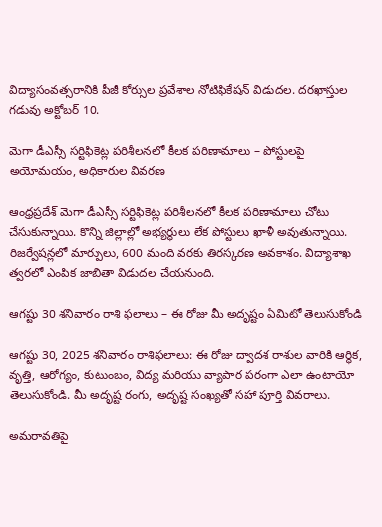విద్యాసంవత్సరానికి పీజీ కోర్సుల ప్రవేశాల నోటిఫికేషన్ విడుదల. దరఖాస్తుల గడువు అక్టోబర్ 10.

మెగా డీఎస్సీ సర్టిఫికెట్ల పరిశీలనలో కీలక పరిణామాలు – పోస్టులపై అయోమయం, అధికారుల వివరణ

ఆంధ్రప్రదేశ్ మెగా డీఎస్సీ సర్టిఫికెట్ల పరిశీలనలో కీలక పరిణామాలు చోటు చేసుకున్నాయి. కొన్ని జిల్లాల్లో అభ్యర్థులు లేక పోస్టులు ఖాళీ అవుతున్నాయి. రిజర్వేషన్లలో మార్పులు, 600 మంది వరకు తిరస్కరణ అవకాశం. విద్యాశాఖ త్వరలో ఎంపిక జాబితా విడుదల చేయనుంది.

ఆగష్టు 30 శనివారం రాశి ఫలాలు – ఈ రోజు మీ అదృష్టం ఏమిటో తెలుసుకోండి

ఆగష్టు 30, 2025 శనివారం రాశిఫలాలు: ఈ రోజు ద్వాదశ రాశుల వారికి ఆర్థిక, వృత్తి, ఆరోగ్యం, కుటుంబం, విద్య మరియు వ్యాపార పరంగా ఎలా ఉంటాయో తెలుసుకోండి. మీ అదృష్ట రంగు, అదృష్ట సంఖ్యతో సహా పూర్తి వివరాలు.

అమరావతిపై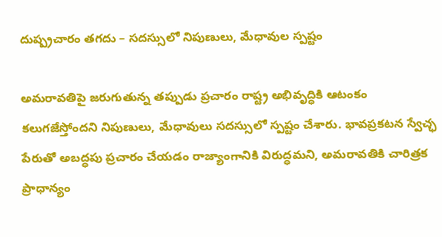దుష్ప్రచారం తగదు – సదస్సులో నిపుణులు, మేధావుల స్పష్టం

అమరావతిపై జరుగుతున్న తప్పుడు ప్రచారం రాష్ట్ర అభివృద్ధికి ఆటంకం కలుగజేస్తోందని నిపుణులు, మేధావులు సదస్సులో స్పష్టం చేశారు. భావప్రకటన స్వేచ్ఛ పేరుతో అబద్ధపు ప్రచారం చేయడం రాజ్యాంగానికి విరుద్ధమని, అమరావతికి చారిత్రక ప్రాధాన్యం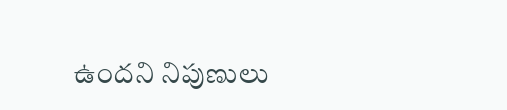ఉందని నిపుణులు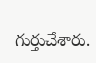గుర్తుచేశారు.